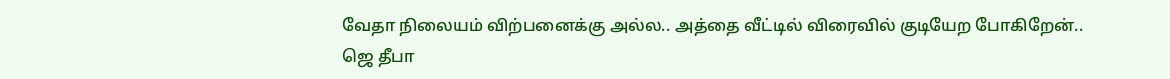வேதா நிலையம் விற்பனைக்கு அல்ல.. அத்தை வீட்டில் விரைவில் குடியேற போகிறேன்.. ஜெ தீபா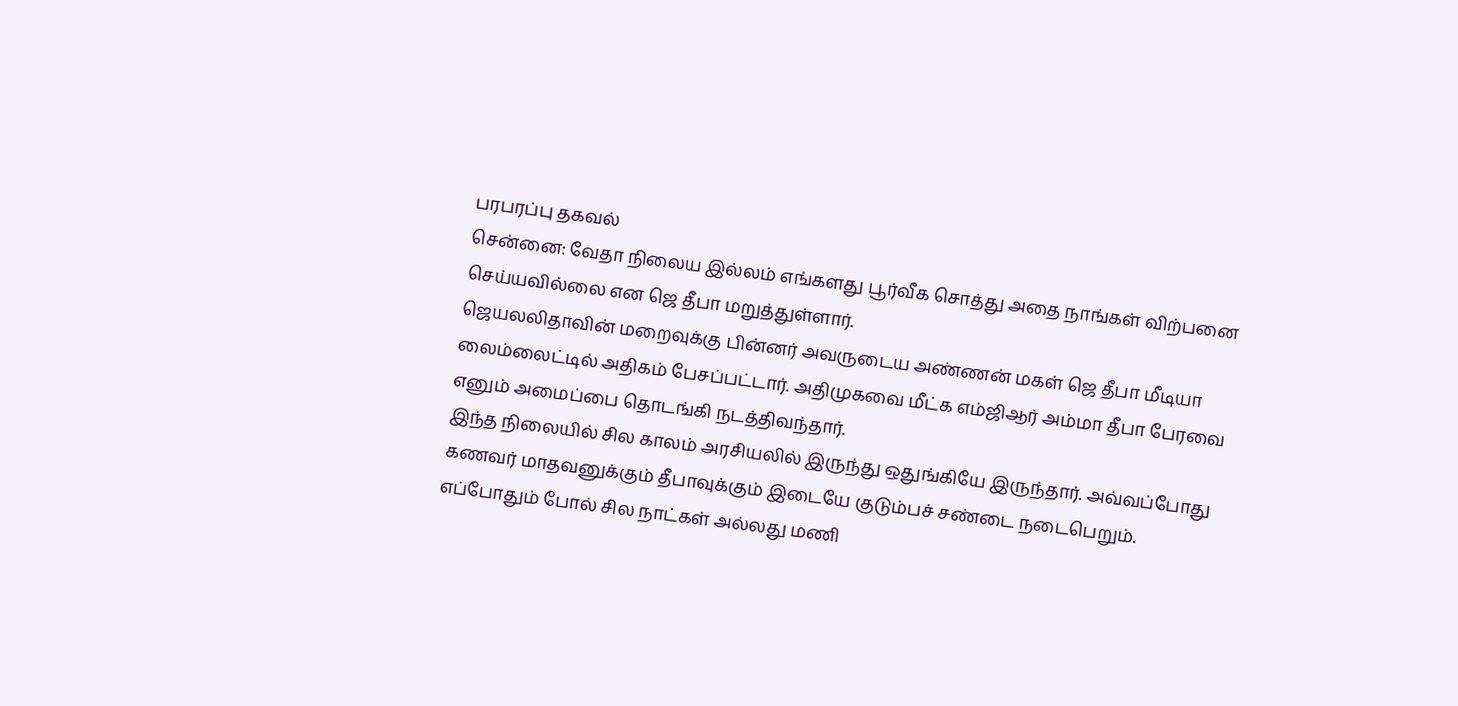பரபரப்பு தகவல்
சென்னை: வேதா நிலைய இல்லம் எங்களது பூர்வீக சொத்து அதை நாங்கள் விற்பனை செய்யவில்லை என ஜெ தீபா மறுத்துள்ளார்.
ஜெயலலிதாவின் மறைவுக்கு பின்னர் அவருடைய அண்ணன் மகள் ஜெ தீபா மீடியா லைம்லைட்டில் அதிகம் பேசப்பட்டார். அதிமுகவை மீட்க எம்ஜிஆர் அம்மா தீபா பேரவை எனும் அமைப்பை தொடங்கி நடத்திவந்தார்.
இந்த நிலையில் சில காலம் அரசியலில் இருந்து ஒதுங்கியே இருந்தார். அவ்வப்போது கணவர் மாதவனுக்கும் தீபாவுக்கும் இடையே குடும்பச் சண்டை நடைபெறும். எப்போதும் போல் சில நாட்கள் அல்லது மணி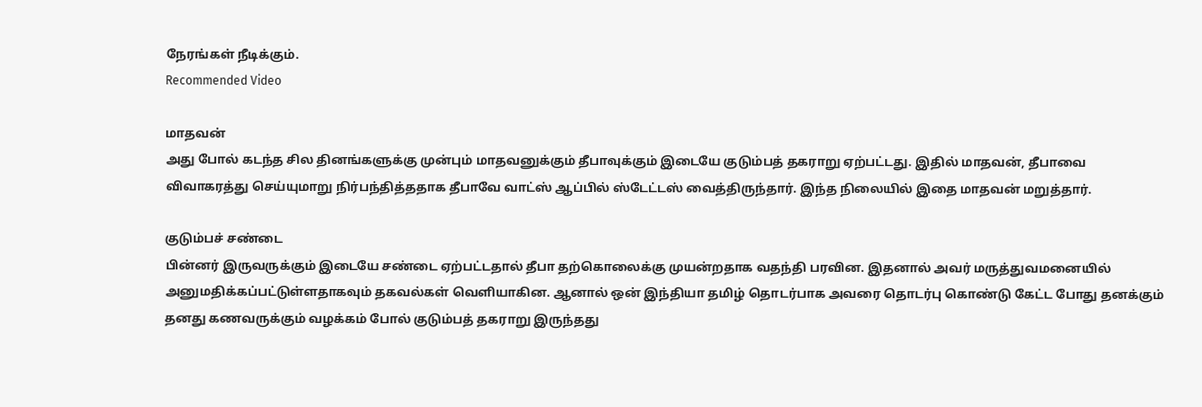நேரங்கள் நீடிக்கும்.
Recommended Video

மாதவன்
அது போல் கடந்த சில தினங்களுக்கு முன்பும் மாதவனுக்கும் தீபாவுக்கும் இடையே குடும்பத் தகராறு ஏற்பட்டது. இதில் மாதவன், தீபாவை விவாகரத்து செய்யுமாறு நிர்பந்தித்ததாக தீபாவே வாட்ஸ் ஆப்பில் ஸ்டேட்டஸ் வைத்திருந்தார். இந்த நிலையில் இதை மாதவன் மறுத்தார்.

குடும்பச் சண்டை
பின்னர் இருவருக்கும் இடையே சண்டை ஏற்பட்டதால் தீபா தற்கொலைக்கு முயன்றதாக வதந்தி பரவின. இதனால் அவர் மருத்துவமனையில் அனுமதிக்கப்பட்டுள்ளதாகவும் தகவல்கள் வெளியாகின. ஆனால் ஒன் இந்தியா தமிழ் தொடர்பாக அவரை தொடர்பு கொண்டு கேட்ட போது தனக்கும் தனது கணவருக்கும் வழக்கம் போல் குடும்பத் தகராறு இருந்தது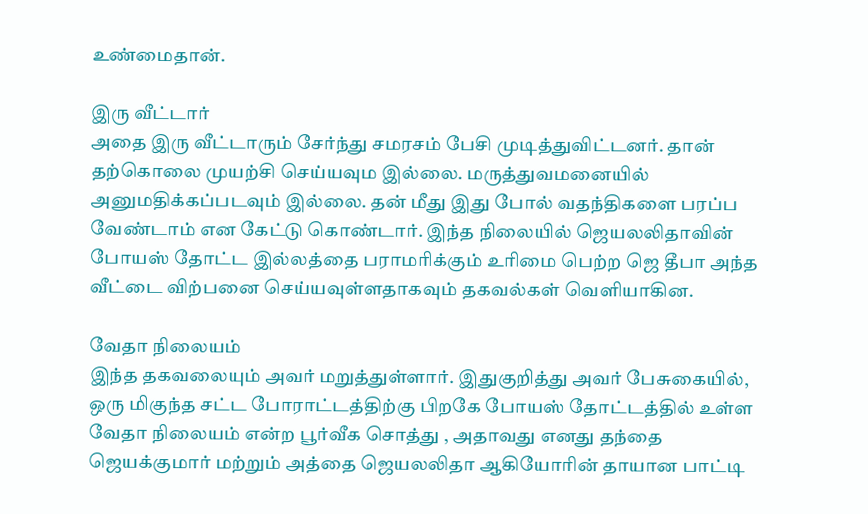உண்மைதான்.

இரு வீட்டார்
அதை இரு வீட்டாரும் சேர்ந்து சமரசம் பேசி முடித்துவிட்டனர். தான் தற்கொலை முயற்சி செய்யவும இல்லை. மருத்துவமனையில் அனுமதிக்கப்படவும் இல்லை. தன் மீது இது போல் வதந்திகளை பரப்ப வேண்டாம் என கேட்டு கொண்டார். இந்த நிலையில் ஜெயலலிதாவின் போயஸ் தோட்ட இல்லத்தை பராமரிக்கும் உரிமை பெற்ற ஜெ தீபா அந்த வீட்டை விற்பனை செய்யவுள்ளதாகவும் தகவல்கள் வெளியாகின.

வேதா நிலையம்
இந்த தகவலையும் அவர் மறுத்துள்ளார். இதுகுறித்து அவர் பேசுகையில், ஒரு மிகுந்த சட்ட போராட்டத்திற்கு பிறகே போயஸ் தோட்டத்தில் உள்ள வேதா நிலையம் என்ற பூர்வீக சொத்து , அதாவது எனது தந்தை ஜெயக்குமார் மற்றும் அத்தை ஜெயலலிதா ஆகியோரின் தாயான பாட்டி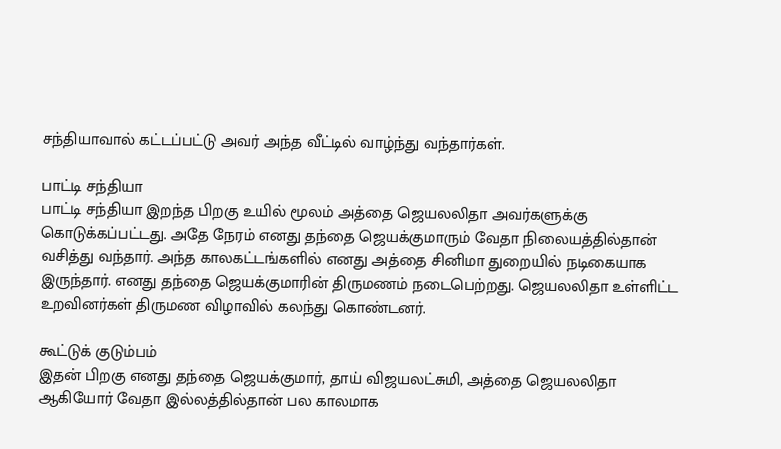சந்தியாவால் கட்டப்பட்டு அவர் அந்த வீட்டில் வாழ்ந்து வந்தார்கள்.

பாட்டி சந்தியா
பாட்டி சந்தியா இறந்த பிறகு உயில் மூலம் அத்தை ஜெயலலிதா அவர்களுக்கு கொடுக்கப்பட்டது. அதே நேரம் எனது தந்தை ஜெயக்குமாரும் வேதா நிலையத்தில்தான் வசித்து வந்தார். அந்த காலகட்டங்களில் எனது அத்தை சினிமா துறையில் நடிகையாக இருந்தார். எனது தந்தை ஜெயக்குமாரின் திருமணம் நடைபெற்றது. ஜெயலலிதா உள்ளிட்ட உறவினர்கள் திருமண விழாவில் கலந்து கொண்டனர்.

கூட்டுக் குடும்பம்
இதன் பிறகு எனது தந்தை ஜெயக்குமார், தாய் விஜயலட்சுமி, அத்தை ஜெயலலிதா ஆகியோர் வேதா இல்லத்தில்தான் பல காலமாக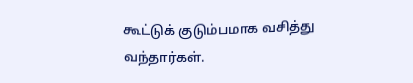கூட்டுக் குடும்பமாக வசித்து வந்தார்கள்.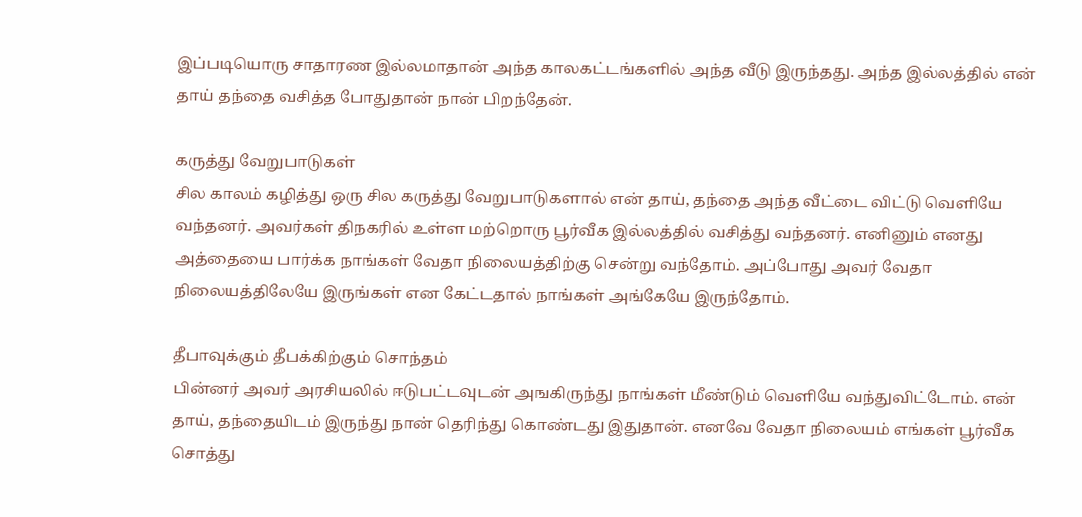இப்படியொரு சாதாரண இல்லமாதான் அந்த காலகட்டங்களில் அந்த வீடு இருந்தது. அந்த இல்லத்தில் என் தாய் தந்தை வசித்த போதுதான் நான் பிறந்தேன்.

கருத்து வேறுபாடுகள்
சில காலம் கழித்து ஒரு சில கருத்து வேறுபாடுகளால் என் தாய், தந்தை அந்த வீட்டை விட்டு வெளியே வந்தனர். அவர்கள் திநகரில் உள்ள மற்றொரு பூர்வீக இல்லத்தில் வசித்து வந்தனர். எனினும் எனது அத்தையை பார்க்க நாங்கள் வேதா நிலையத்திற்கு சென்று வந்தோம். அப்போது அவர் வேதா நிலையத்திலேயே இருங்கள் என கேட்டதால் நாங்கள் அங்கேயே இருந்தோம்.

தீபாவுக்கும் தீபக்கிற்கும் சொந்தம்
பின்னர் அவர் அரசியலில் ஈடுபட்டவுடன் அஙகிருந்து நாங்கள் மீண்டும் வெளியே வந்துவிட்டோம். என் தாய், தந்தையிடம் இருந்து நான் தெரிந்து கொண்டது இதுதான். எனவே வேதா நிலையம் எங்கள் பூர்வீக சொத்து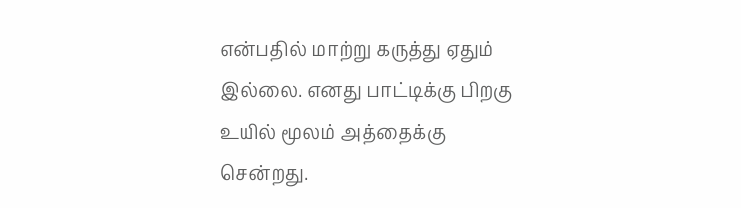என்பதில் மாற்று கருத்து ஏதும் இல்லை. எனது பாட்டிக்கு பிறகு உயில் மூலம் அத்தைக்கு சென்றது.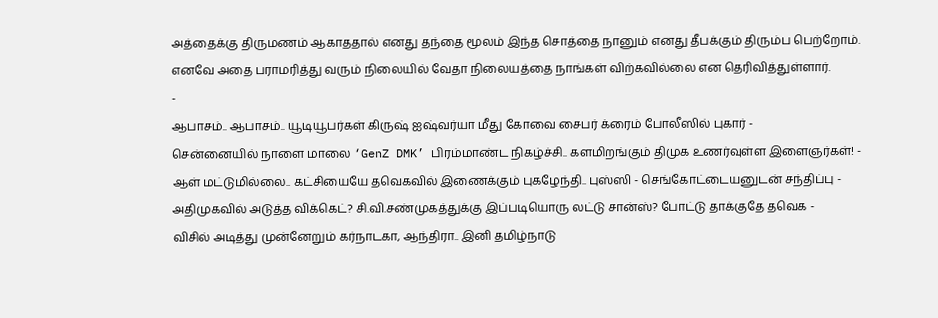அத்தைக்கு திருமணம் ஆகாததால் எனது தந்தை மூலம் இந்த சொத்தை நானும் எனது தீபக்கும் திரும்ப பெற்றோம். எனவே அதை பராமரித்து வரும் நிலையில் வேதா நிலையத்தை நாங்கள் விற்கவில்லை என தெரிவித்துள்ளார்.
-
ஆபாசம்.. ஆபாசம்.. யூடியூபர்கள் கிருஷ் ஐஷ்வர்யா மீது கோவை சைபர் க்ரைம் போலீஸில் புகார் -
சென்னையில் நாளை மாலை ‘GenZ DMK’ பிரம்மாண்ட நிகழ்ச்சி.. களமிறங்கும் திமுக உணர்வுள்ள இளைஞர்கள்! -
ஆள் மட்டுமில்லை.. கட்சியையே தவெகவில் இணைக்கும் புகழேந்தி.. புஸ்ஸி - செங்கோட்டையனுடன் சந்திப்பு -
அதிமுகவில் அடுத்த விக்கெட்? சி.வி.சண்முகத்துக்கு இப்படியொரு லட்டு சான்ஸ்? போட்டு தாக்குதே தவெக -
விசில் அடித்து முன்னேறும் கர்நாடகா, ஆந்திரா.. இனி தமிழ்நாடு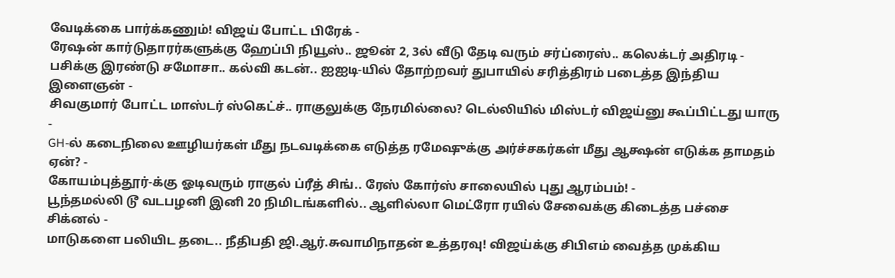வேடிக்கை பார்க்கணும்! விஜய் போட்ட பிரேக் -
ரேஷன் கார்டுதாரர்களுக்கு ஹேப்பி நியூஸ்.. ஜூன் 2, 3ல் வீடு தேடி வரும் சர்ப்ரைஸ்.. கலெக்டர் அதிரடி -
பசிக்கு இரண்டு சமோசா.. கல்வி கடன்.. ஐஐடி-யில் தோற்றவர் துபாயில் சரித்திரம் படைத்த இந்திய இளைஞன் -
சிவகுமார் போட்ட மாஸ்டர் ஸ்கெட்ச்.. ராகுலுக்கு நேரமில்லை? டெல்லியில் மிஸ்டர் விஜய்னு கூப்பிட்டது யாரு -
GH-ல் கடைநிலை ஊழியர்கள் மீது நடவடிக்கை எடுத்த ரமேஷுக்கு அர்ச்சகர்கள் மீது ஆக்ஷன் எடுக்க தாமதம் ஏன்? -
கோயம்புத்தூர்-க்கு ஓடிவரும் ராகுல் ப்ரீத் சிங்.. ரேஸ் கோர்ஸ் சாலையில் புது ஆரம்பம்! -
பூந்தமல்லி டூ வடபழனி இனி 20 நிமிடங்களில்.. ஆளில்லா மெட்ரோ ரயில் சேவைக்கு கிடைத்த பச்சை சிக்னல் -
மாடுகளை பலியிட தடை.. நீதிபதி ஜி.ஆர்.சுவாமிநாதன் உத்தரவு! விஜய்க்கு சிபிஎம் வைத்த முக்கிய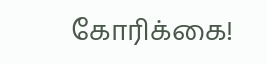கோரிக்கை!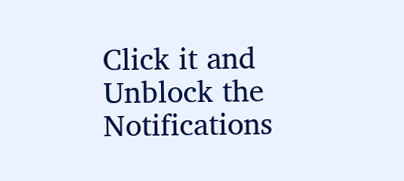Click it and Unblock the Notifications